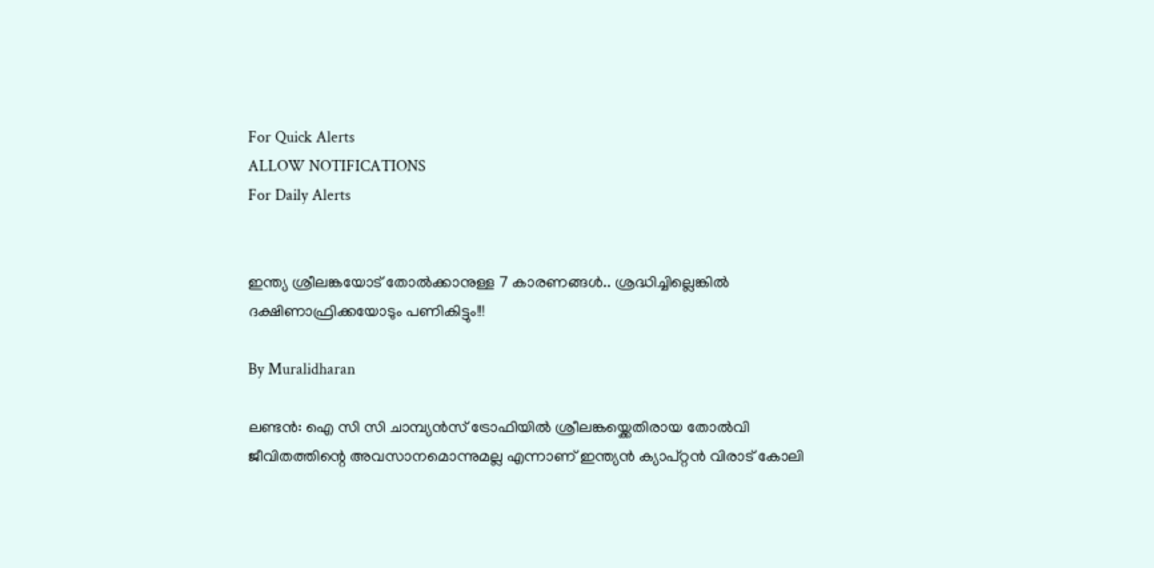For Quick Alerts
ALLOW NOTIFICATIONS
For Daily Alerts


ഇന്ത്യ ശ്രീലങ്കയോട് തോൽക്കാനുള്ള 7 കാരണങ്ങൾ.. ശ്രദ്ധിച്ചില്ലെങ്കിൽ ദക്ഷിണാഫ്രിക്കയോടും പണികിട്ടും!!!

By Muralidharan

ലണ്ടൻ: ഐ സി സി ചാമ്പ്യൻസ് ട്രോഫിയിൽ ശ്രീലങ്കയ്ക്കെതിരായ തോൽവി ജീവിതത്തിന്റെ അവസാനമൊന്നുമല്ല എന്നാണ് ഇന്ത്യൻ ക്യാപ്റ്റൻ വിരാട് കോലി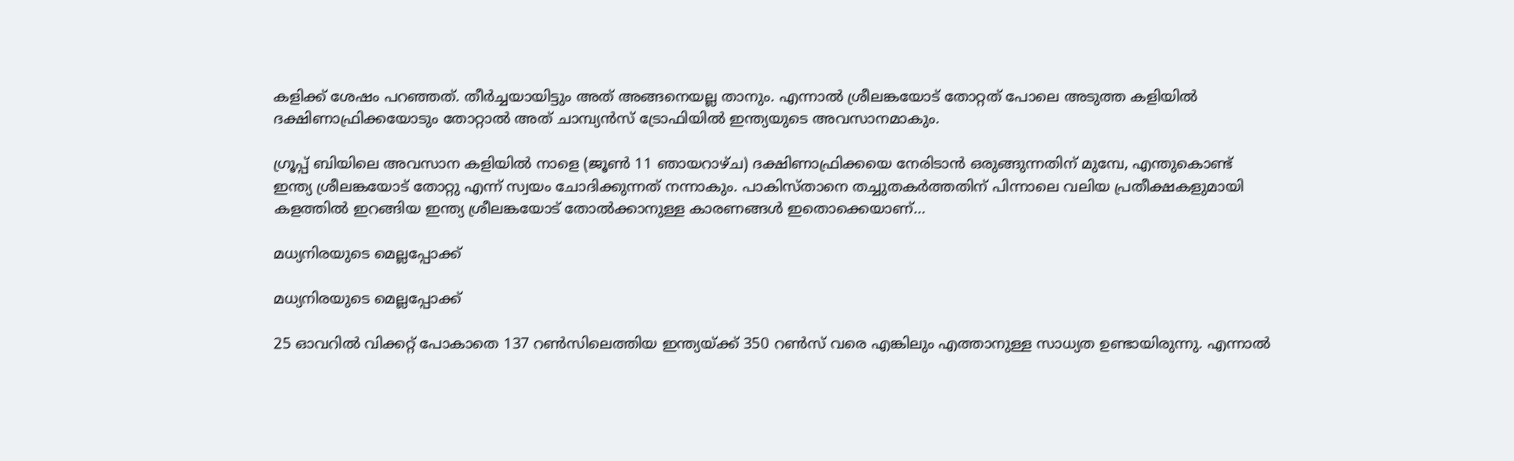കളിക്ക് ശേഷം പറഞ്ഞത്. തീർച്ചയായിട്ടും അത് അങ്ങനെയല്ല താനും. എന്നാൽ ശ്രീലങ്കയോട് തോറ്റത് പോലെ അടുത്ത കളിയിൽ ദക്ഷിണാഫ്രിക്കയോടും തോറ്റാൽ അത് ചാമ്പ്യൻസ് ട്രോഫിയിൽ ഇന്ത്യയുടെ അവസാനമാകും.

ഗ്രൂപ്പ് ബിയിലെ അവസാന കളിയിൽ നാളെ (ജൂൺ 11 ഞായറാഴ്ച) ദക്ഷിണാഫ്രിക്കയെ നേരിടാൻ ഒരുങ്ങുന്നതിന് മുമ്പേ, എന്തുകൊണ്ട് ഇന്ത്യ ശ്രീലങ്കയോട് തോറ്റു എന്ന് സ്വയം ചോദിക്കുന്നത് നന്നാകും. പാകിസ്താനെ തച്ചുതകർത്തതിന് പിന്നാലെ വലിയ പ്രതീക്ഷകളുമായി കളത്തിൽ ഇറങ്ങിയ ഇന്ത്യ ശ്രീലങ്കയോട് തോൽക്കാനുള്ള കാരണങ്ങൾ ഇതൊക്കെയാണ്...

മധ്യനിരയുടെ മെല്ലപ്പോക്ക്

മധ്യനിരയുടെ മെല്ലപ്പോക്ക്

25 ഓവറിൽ വിക്കറ്റ് പോകാതെ 137 റൺസിലെത്തിയ ഇന്ത്യയ്ക്ക് 350 റൺസ് വരെ എങ്കിലും എത്താനുള്ള സാധ്യത ഉണ്ടായിരുന്നു. എന്നാൽ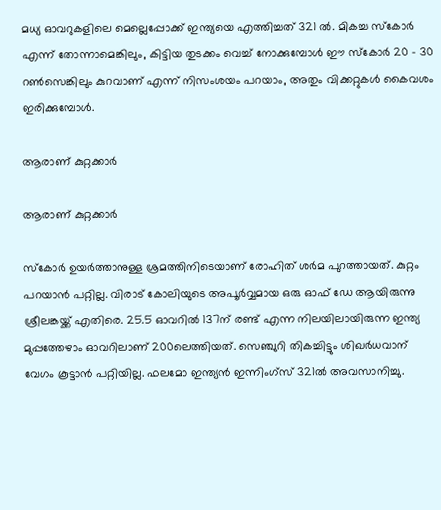മധ്യ ഓവറുകളിലെ മെല്ലെപ്പോക്ക് ഇന്ത്യയെ എത്തിച്ചത് 321 ൽ. മികച്ച സ്കോർ എന്ന് തോന്നാമെങ്കിലും, കിട്ടിയ തുടക്കം വെച്ച് നോക്കുമ്പോൾ ഈ സ്കോർ 20 - 30 റൺസെങ്കിലും കുറവാണ് എന്ന് നിസംശയം പറയാം, അതും വിക്കറ്റുകൾ കൈവശം ഇരിക്കുമ്പോൾ.

ആരാണ് കുറ്റക്കാർ

ആരാണ് കുറ്റക്കാർ

സ്കോർ ഉയർത്താനുള്ള ശ്രമത്തിനിടെയാണ് രോഹിത് ശർമ പുറത്തായത്. കുറ്റം പറയാൻ പറ്റില്ല. വിരാട് കോലിയുടെ അപൂർവ്വമായ ഒരു ഓഫ് ഡേ ആയിരുന്നു ശ്രീലങ്കയ്ക്ക് എതിരെ. 25.5 ഓവറിൽ 137ന് രണ്ട് എന്ന നിലയിലായിരുന്ന ഇന്ത്യ മുപ്പത്തേഴാം ഓവറിലാണ് 200ലെത്തിയത്. സെഞ്ചുറി തികച്ചിട്ടും ശിഖർധവാന് വേഗം കൂട്ടാൻ പറ്റിയില്ല. ഫലമോ ഇന്ത്യൻ ഇന്നിംഗ്സ് 321ൽ അവസാനിച്ചു.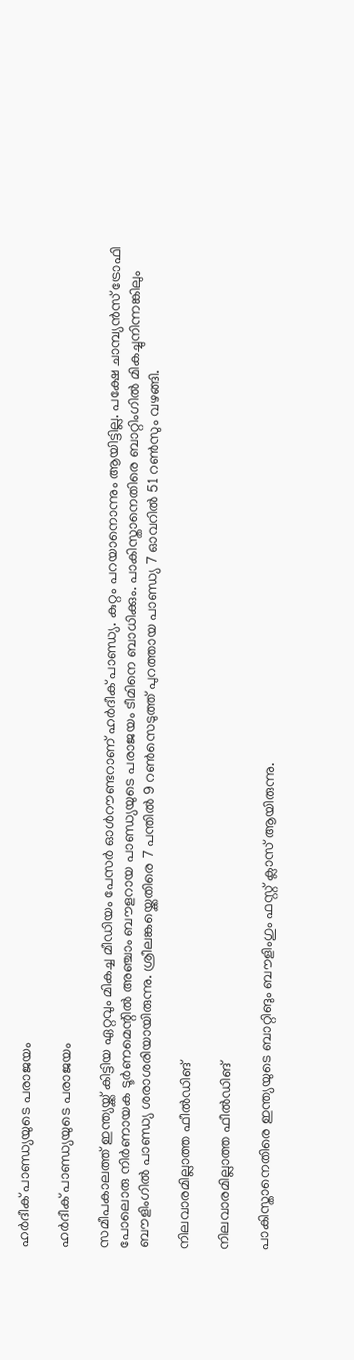ഹർദീക് പാണ്ഡ്യയുടെ പരാജയം

ഹർദീക് പാണ്ഡ്യയുടെ പരാജയം

സമീപകാലത്ത് ഇന്ത്യയ്ക്ക് കിട്ടിയ ഏറ്റവും മികച്ച മീഡിയം പേസർ ഓൾറൗണ്ടറാണ് ഹർദീക് പാണ്ഡ്യ. കുറ്റം പറയാനൊന്നും ആയിട്ടില്ല. പക്ഷേ ചാമ്പ്യൻസ് ട്രോഫി പോലൊരു നിര്‍ണായക ടൂർണമെന്റിൽ അഞ്ചാം ബൗളറായ പാണ്ഡ്യയുടെ പരാജയം ടീമിനെ ബാധിക്കും. പാകിസ്താനെതിരെ ബാറ്റിംഗിൽ മികച്ചുനിന്നങ്കിലും ബൗളിംഗിൽ പാണ്ഡ്യ ശരാശരിയായിരുന്നു. ശ്രീലങ്കയ്ക്കെതിരെ 7 പന്തിൽ 9 റൺസെടുത്ത് പുറത്തായ പാണ്ഡ്യ 7 ഓവറിൽ 51 റൺസും വഴങ്ങി.

നിലവാരമില്ലാത്ത ഫീൽഡിങ്

നിലവാരമില്ലാത്ത ഫീൽഡിങ്

പാകിസ്താനെതിരെ ഇന്ത്യയുടെ ബാറ്റിങും ബൗളിംഗും ഫസ്റ്റ് ക്ലാസ് ആയിരുന്നു.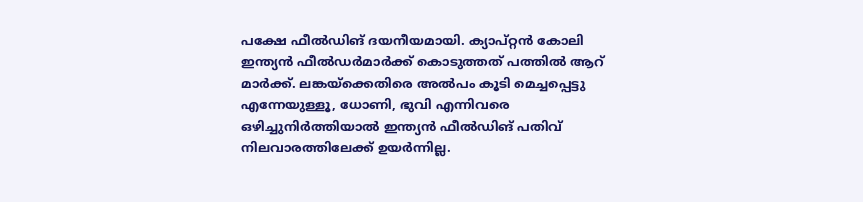പക്ഷേ ഫീൽഡിങ് ദയനീയമായി. ക്യാപ്റ്റൻ കോലി ഇന്ത്യൻ ഫീൽഡർമാർക്ക് കൊടുത്തത് പത്തിൽ ആറ് മാർക്ക്. ലങ്കയ്ക്കെതിരെ അൽപം കൂടി മെച്ചപ്പെട്ടു എന്നേയുള്ളൂ, ധോണി, ഭുവി എന്നിവരെ ഒഴിച്ചുനിർത്തിയാൽ ഇന്ത്യൻ ഫീൽഡിങ് പതിവ് നിലവാരത്തിലേക്ക് ഉയർന്നില്ല.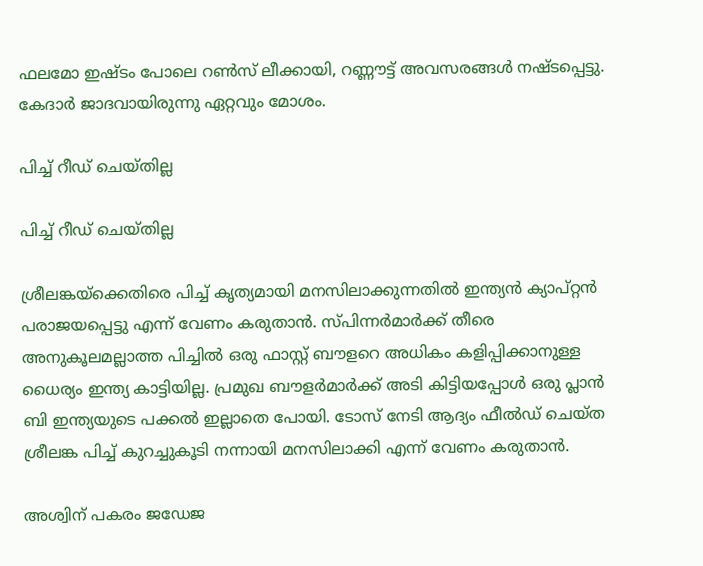ഫലമോ ഇഷ്ടം പോലെ റൺസ് ലീക്കായി, റണ്ണൗട്ട് അവസരങ്ങൾ നഷ്ടപ്പെട്ടു. കേദാർ ജാദവായിരുന്നു ഏറ്റവും മോശം.

പിച്ച് റീഡ് ചെയ്തില്ല

പിച്ച് റീഡ് ചെയ്തില്ല

ശ്രീലങ്കയ്ക്കെതിരെ പിച്ച് കൃത്യമായി മനസിലാക്കുന്നതിൽ ഇന്ത്യൻ ക്യാപ്റ്റൻ പരാജയപ്പെട്ടു എന്ന് വേണം കരുതാൻ. സ്പിന്നർമാർക്ക് തീരെ അനുകൂലമല്ലാത്ത പിച്ചിൽ ഒരു ഫാസ്റ്റ് ബൗളറെ അധികം കളിപ്പിക്കാനുള്ള ധൈര്യം ഇന്ത്യ കാട്ടിയില്ല. പ്രമുഖ ബൗളർമാർക്ക് അടി കിട്ടിയപ്പോൾ ഒരു പ്ലാൻ ബി ഇന്ത്യയുടെ പക്കൽ ഇല്ലാതെ പോയി. ടോസ് നേടി ആദ്യം ഫീൽഡ് ചെയ്ത ശ്രീലങ്ക പിച്ച് കുറച്ചുകൂടി നന്നായി മനസിലാക്കി എന്ന് വേണം കരുതാൻ.

അശ്വിന് പകരം ജഡേജ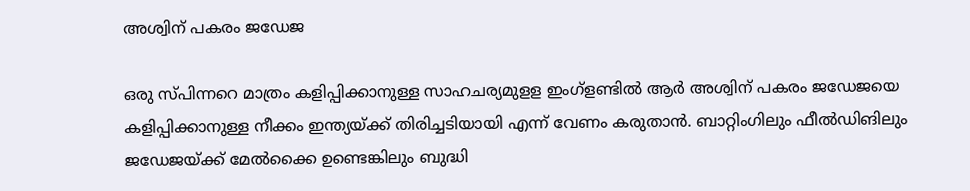അശ്വിന് പകരം ജഡേജ

ഒരു സ്പിന്നറെ മാത്രം കളിപ്പിക്കാനുള്ള സാഹചര്യമുളള ഇംഗ്ളണ്ടിൽ ആർ അശ്വിന് പകരം ജഡേജയെ കളിപ്പിക്കാനുള്ള നീക്കം ഇന്ത്യയ്ക്ക് തിരിച്ചടിയായി എന്ന് വേണം കരുതാൻ. ബാറ്റിംഗിലും ഫീൽഡിങിലും ജഡേജയ്ക്ക് മേൽക്കൈ ഉണ്ടെങ്കിലും ബുദ്ധി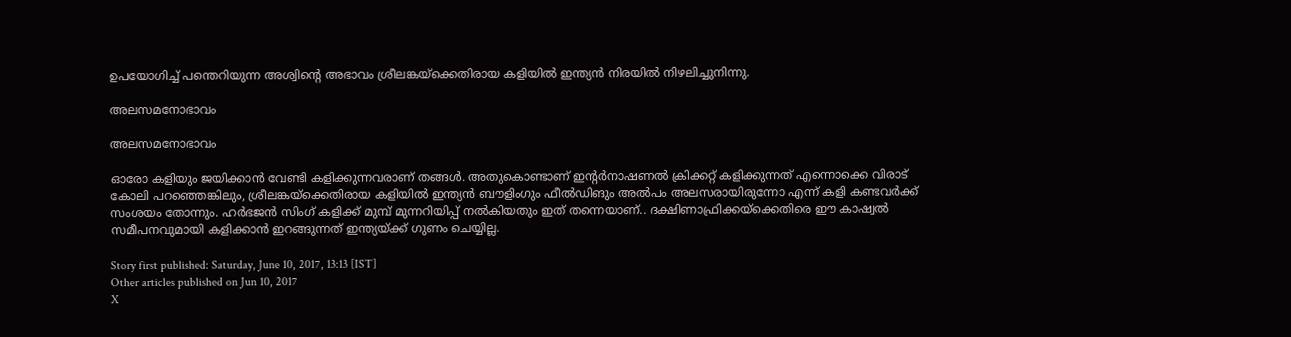ഉപയോഗിച്ച് പന്തെറിയുന്ന അശ്വിന്റെ അഭാവം ശ്രീലങ്കയ്ക്കെതിരായ കളിയിൽ ഇന്ത്യൻ നിരയിൽ നിഴലിച്ചുനിന്നു.

അലസമനോഭാവം

അലസമനോഭാവം

ഓരോ കളിയും ജയിക്കാൻ വേണ്ടി കളിക്കുന്നവരാണ് തങ്ങൾ. അതുകൊണ്ടാണ് ഇന്റർനാഷണൽ ക്രിക്കറ്റ് കളിക്കുന്നത് എന്നൊക്കെ വിരാട് കോലി പറഞ്ഞെങ്കിലും, ശ്രീലങ്കയ്ക്കെതിരായ കളിയിൽ ഇന്ത്യൻ ബൗളിംഗും ഫീല്‍ഡിങും അൽപം അലസരായിരുന്നോ എന്ന് കളി കണ്ടവർക്ക് സംശയം തോന്നും. ഹർഭജൻ സിംഗ് കളിക്ക് മുമ്പ് മുന്നറിയിപ്പ് നൽകിയതും ഇത് തന്നെയാണ്.. ദക്ഷിണാഫ്രിക്കയ്ക്കെതിരെ ഈ കാഷ്വൽ സമീപനവുമായി കളിക്കാൻ ഇറങ്ങുന്നത് ഇന്ത്യയ്ക്ക് ഗുണം ചെയ്യില്ല.

Story first published: Saturday, June 10, 2017, 13:13 [IST]
Other articles published on Jun 10, 2017
X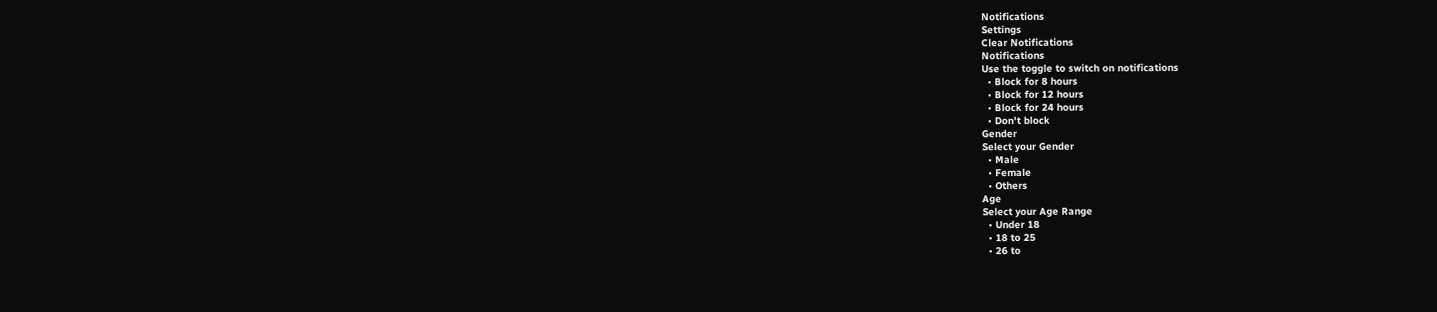Notifications
Settings
Clear Notifications
Notifications
Use the toggle to switch on notifications
  • Block for 8 hours
  • Block for 12 hours
  • Block for 24 hours
  • Don't block
Gender
Select your Gender
  • Male
  • Female
  • Others
Age
Select your Age Range
  • Under 18
  • 18 to 25
  • 26 to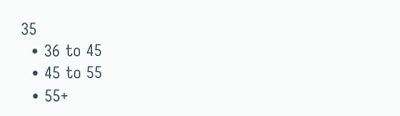35
  • 36 to 45
  • 45 to 55
  • 55+